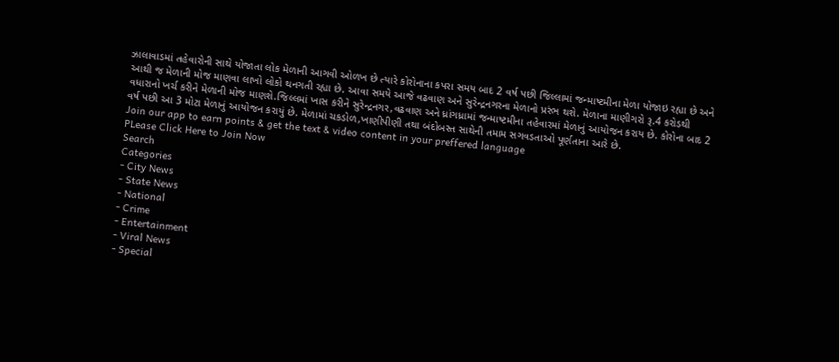ઝાલાવાડમાં તહેવારોની સાથે યોજાતા લોક મેળાની આગવી ઓળખ છે ત્યારે કોરોનાના કપરા સમય બાદ 2 વર્ષ પછી જિલ્લામાં જન્માષ્ટમીના મેળા યોજાઇ રહ્યા છે અને આથી જ મેળાની મોજ માણવા લાખો લોકો થનગતી રહ્યા છે. આવા સમયે આજે વઢવાણ અને સુરેન્દ્રનગરના મેળાનો પ્રરંભ થશે. મેળાના માણીગરો રૂ.4 કરોડથી વધારાનો ખર્ચ કરીને મેળાની મોજ માણશે.જિલ્લમાં ખાસ કરીને સુરેન્દ્રનગર,વઢવાણ અને ધ્રાંગધ્રામાં જન્માષ્ટમીના તહેવારમાં મેળાનું આયોજન કરાય છે. કોરોના બાદ 2 વર્ષ પછી આ 3 મોટા મેળાનું આયોજન કરાયું છે. મેળામાં ચકડોળ,ખાણીપીણી તથા બંદોબસ્ત સાથેની તમામ સગવડતાઓ પૂર્ણતાના આરે છે.
Join our app to earn points & get the text & video content in your preffered language
PLease Click Here to Join Now
Search
Categories
- City News
- State News
- National
- Crime
- Entertainment
- Viral News
- Special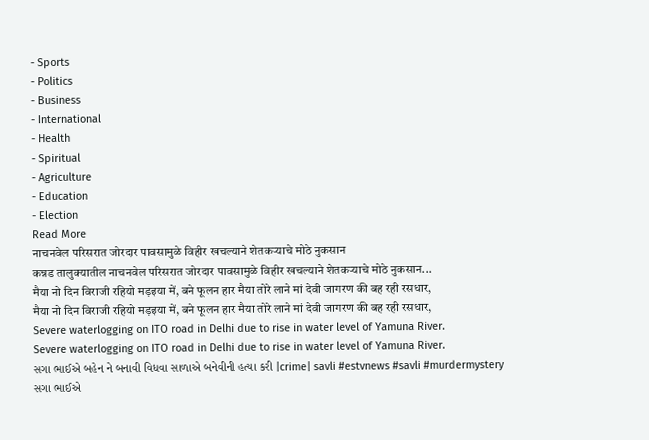- Sports
- Politics
- Business
- International
- Health
- Spiritual
- Agriculture
- Education
- Election
Read More
नाचनवेल परिसरात जोरदार पावसामुळे विहीर खचल्याने शेतकऱ्याचे मोठे नुकसान
कन्नड तालुक्यातील नाचनवेल परिसरात जोरदार पावसामुळे विहीर खचल्याने शेतकऱ्याचे मोठे नुकसान...
मैया नो दिन विराजी रहियो मड़इया में, बने फूलन हार मैया तोरे लाने मां देवी जागरण की बह रही रसधार,
मैया नो दिन विराजी रहियो मड़इया में, बने फूलन हार मैया तोरे लाने मां देवी जागरण की बह रही रसधार,
Severe waterlogging on ITO road in Delhi due to rise in water level of Yamuna River.
Severe waterlogging on ITO road in Delhi due to rise in water level of Yamuna River.
સગા ભાઈએ બહેન ને બનાવી વિધવા સાળાએ બનેવીની હત્યા કરી |crime| savli #estvnews #savli #murdermystery
સગા ભાઈએ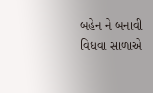બહેન ને બનાવી વિધવા સાળાએ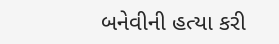બનેવીની હત્યા કરી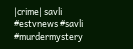|crime| savli #estvnews #savli #murdermystery